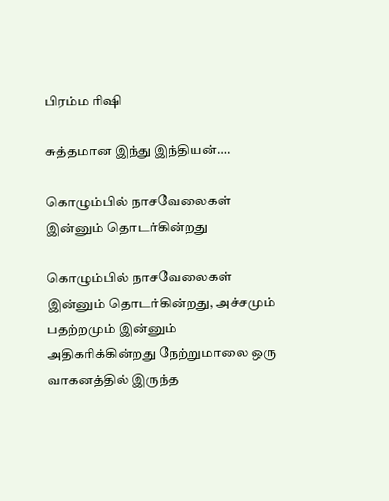பிரம்ம ரிஷி

சுத்தமான இந்து இந்தியன்….

கொழும்பில் நாசவேலைகள் இன்னும் தொடர்கின்றது

கொழும்பில் நாசவேலைகள் இன்னும் தொடர்கின்றது, அச்சமும் பதற்றமும் இன்னும் அதிகரிக்கின்றது நேற்றுமாலை ஒரு வாகனத்தில் இருந்த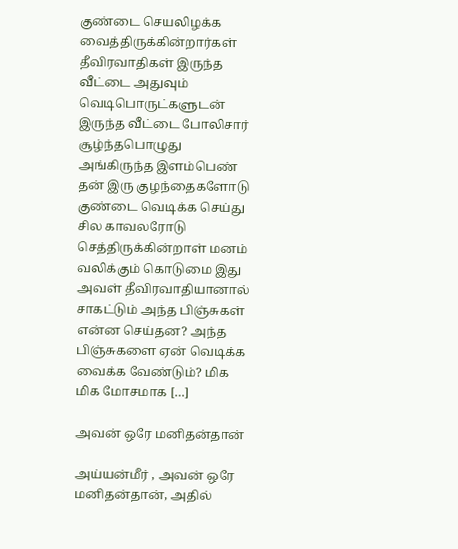குண்டை செயலிழக்க வைத்திருக்கின்றார்கள் தீவிரவாதிகள் இருந்த வீட்டை அதுவும் வெடிபொருட்களுடன் இருந்த வீட்டை போலிசார் சூழ்ந்தபொழுது அங்கிருந்த இளம்பெண் தன் இரு குழந்தைகளோடு குண்டை வெடிக்க செய்து சில காவலரோடு செத்திருக்கின்றாள் மனம் வலிக்கும் கொடுமை இது அவள் தீவிரவாதியானால் சாகட்டும் அந்த பிஞ்சுகள் என்ன செய்தன? அந்த பிஞ்சுகளை ஏன் வெடிக்க வைக்க வேண்டும்? மிக மிக மோசமாக […]

அவன் ஒரே மனிதன்தான்

அய்யன்மீர் , அவன் ஒரே மனிதன்தான், அதில்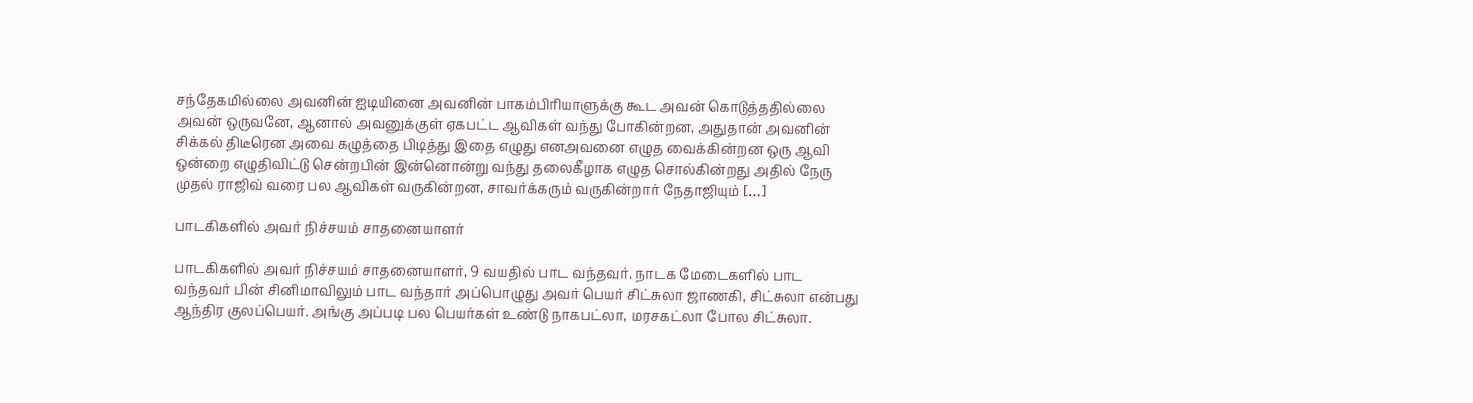சந்தேகமில்லை அவனின் ஐடியினை அவனின் பாகம்பிரியாளுக்கு கூட அவன் கொடுத்ததில்லை அவன் ஒருவனே, ஆனால் அவனுக்குள் ஏகபட்ட ஆவிகள் வந்து போகின்றன, அதுதான் அவனின் சிக்கல் திடீரென அவை கழுத்தை பிடித்து இதை எழுது எனஅவனை எழுத வைக்கின்றன‌ ஒரு ஆவி ஒன்றை எழுதிவிட்டு சென்றபின் இன்னொன்று வந்து தலைகீழாக எழுத சொல்கின்றது அதில் நேரு முதல் ராஜிவ் வரை பல ஆவிகள் வருகின்றன, சாவர்க்கரும் வருகின்றார் நேதாஜியும் […]

பாடகிகளில் அவர் நிச்சயம் சாதனையாளர்

பாடகிகளில் அவர் நிச்சயம் சாதனையாளர், 9 வயதில் பாட வந்தவர். நாடக மேடைகளில் பாட வந்தவர் பின் சினிமாவிலும் பாட வந்தார் அப்பொழுது அவர் பெயர் சிட்சுலா ஜாணகி, சிட்சுலா என்பது ஆந்திர குலப்பெயர். அங்கு அப்படி பல பெயர்கள் உண்டு நாகபட்லா, மரசகட்லா போல சிட்சுலா.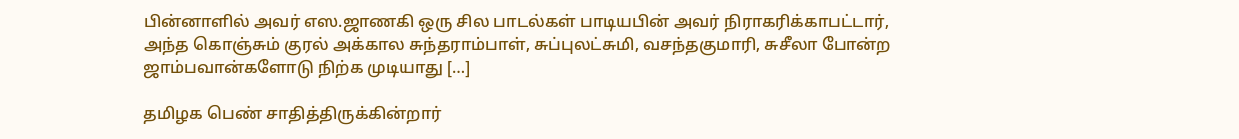பின்னாளில் அவர் எஸ.ஜாணகி ஒரு சில பாடல்கள் பாடியபின் அவர் நிராகரிக்காபட்டார், அந்த கொஞ்சும் குரல் அக்கால சுந்தராம்பாள், சுப்புலட்சுமி, வசந்தகுமாரி, சுசீலா போன்ற ஜாம்பவான்களோடு நிற்க முடியாது […]

தமிழக பெண் சாதித்திருக்கின்றார்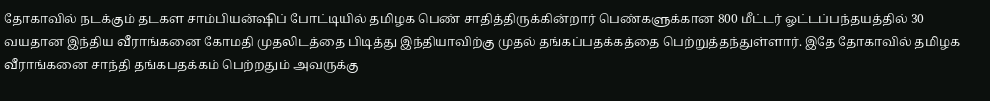தோகாவில் நடக்கும் தடகள சாம்பியன்ஷிப் போட்டியில் தமிழக பெண் சாதித்திருக்கின்றார் பெண்களுக்கான 800 மீட்டர் ஓட்டப்பந்தயத்தில் 30 வயதான இந்திய வீராங்கனை கோமதி முதலிடத்தை பிடித்து இந்தியாவிற்கு முதல் தங்கப்பதக்கத்தை பெற்றுத்தந்துள்ளார். இதே தோகாவில் தமிழக வீராங்கனை சாந்தி தங்கபதக்கம் பெற்றதும் அவருக்கு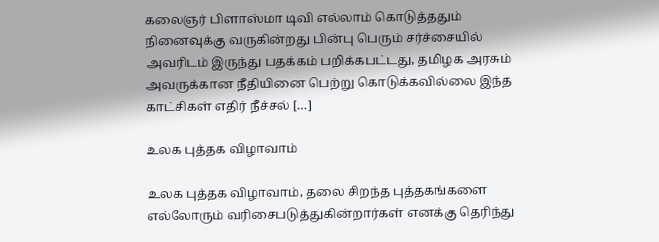கலைஞர் பிளாஸ்மா டிவி எல்லாம் கொடுத்ததும் நினைவுக்கு வருகின்றது பின்பு பெரும் சர்ச்சையில் அவரிடம் இருந்து பதக்கம் பறிக்கபட்டது, தமிழக அரசும் அவருக்கான நீதியினை பெற்று கொடுக்கவில்லை இந்த காட்சிகள் எதிர் நீச்சல் […]

உலக புத்தக விழாவாம்

உலக புத்தக விழாவாம், தலை சிறந்த புத்தகங்களை எல்லோரும் வரிசைபடுத்துகின்றார்கள் எனக்கு தெரிந்து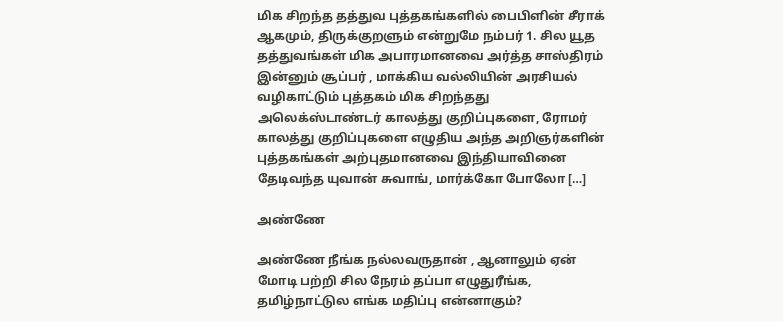மிக சிறந்த தத்துவ புத்தகங்களில் பைபிளின் சீராக் ஆகமும், திருக்குறளும் என்றுமே நம்பர் 1. சில யூத தத்துவங்கள் மிக அபாரமானவை அர்த்த சாஸ்திரம் இன்னும் சூப்பர் , மாக்கிய வல்லியின் அரசியல் வழிகாட்டும் புத்தகம் மிக சிறந்தது அலெக்ஸ்டாண்டர் காலத்து குறிப்புகளை, ரோமர் காலத்து குறிப்புகளை எழுதிய அந்த அறிஞர்களின் புத்தகங்கள் அற்புதமானவை இந்தியாவினை தேடிவந்த யுவான் சுவாங், மார்க்கோ போலோ […]

அண்ணே

அண்ணே நீங்க நல்லவருதான் , ஆனாலும் ஏன் மோடி பற்றி சில நேரம் தப்பா எழுதுரீங்க, தமிழ்நாட்டுல எங்க மதிப்பு என்னாகும்?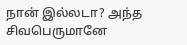நான் இல்லடா? அந்த சிவபெருமானே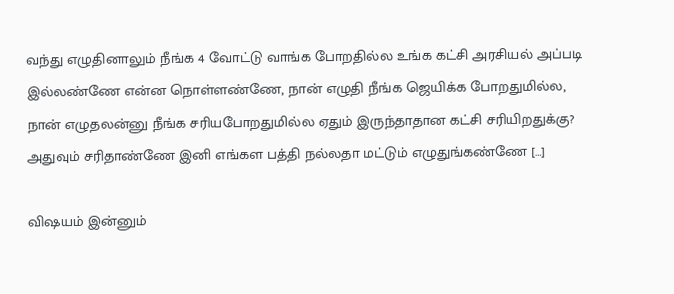வந்து எழுதினாலும் நீங்க 4 வோட்டு வாங்க போறதில்ல உங்க கட்சி அரசியல் அப்படி இல்லண்ணே என்ன நொள்ளண்ணே, நான் எழுதி நீங்க ஜெயிக்க போறதுமில்ல, நான் எழுதலன்னு நீங்க சரியபோறதுமில்ல ஏதும் இருந்தாதான கட்சி சரியிறதுக்கு? அதுவும் சரிதாண்ணே இனி எங்கள பத்தி நல்லதா மட்டும் எழுதுங்கண்ணே […]

விஷயம் இன்னும்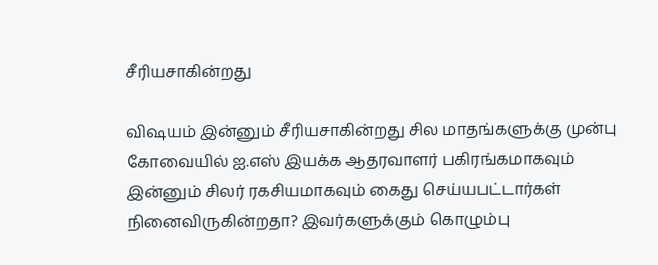சீரியசாகின்றது

விஷயம் இன்னும் சீரியசாகின்றது சில மாதங்களுக்கு முன்பு கோவையில் ஐ.எஸ் இயக்க ஆதரவாளர் பகிரங்கமாகவும் இன்னும் சிலர் ரகசியமாகவும் கைது செய்யபட்டார்கள் நினைவிருகின்றதா? இவர்களுக்கும் கொழும்பு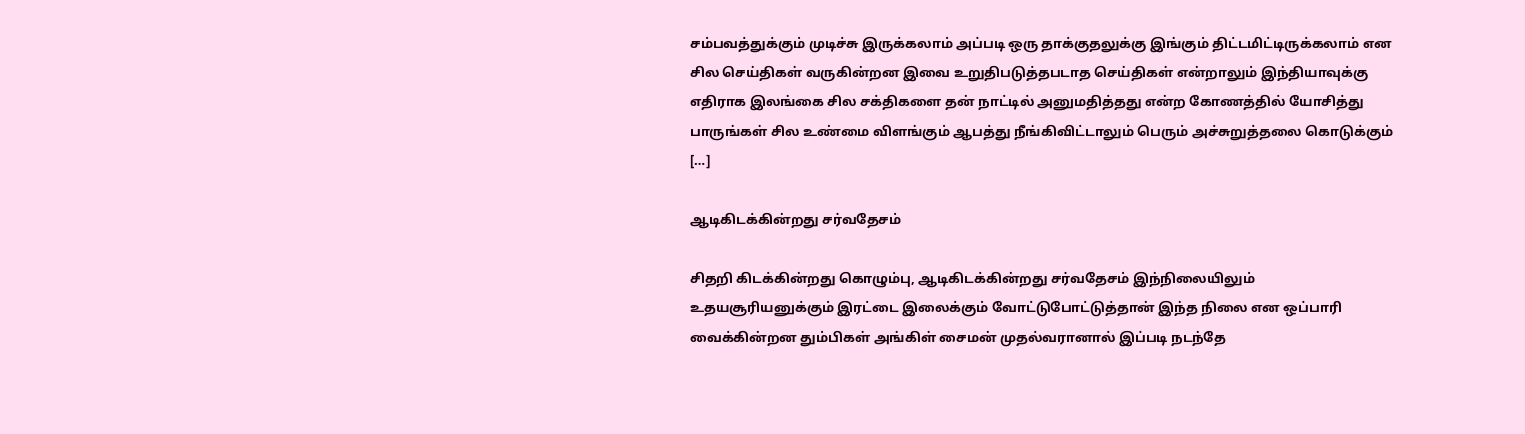சம்பவத்துக்கும் முடிச்சு இருக்கலாம் அப்படி ஒரு தாக்குதலுக்கு இங்கும் திட்டமிட்டிருக்கலாம் என சில செய்திகள் வருகின்றன‌ இவை உறுதிபடுத்தபடாத செய்திகள் என்றாலும் இந்தியாவுக்கு எதிராக இலங்கை சில சக்திகளை தன் நாட்டில் அனுமதித்தது என்ற கோணத்தில் யோசித்து பாருங்கள் சில உண்மை விளங்கும் ஆபத்து நீங்கிவிட்டாலும் பெரும் அச்சுறுத்தலை கொடுக்கும் […]

ஆடிகிடக்கின்றது சர்வதேசம்

சிதறி கிடக்கின்றது கொழும்பு, ஆடிகிடக்கின்றது சர்வதேசம் இந்நிலையிலும் உதயசூரியனுக்கும் இரட்டை இலைக்கும் வோட்டுபோட்டுத்தான் இந்த நிலை என ஒப்பாரி வைக்கின்றன தும்பிகள் அங்கிள் சைமன் முதல்வரானால் இப்படி நடந்தே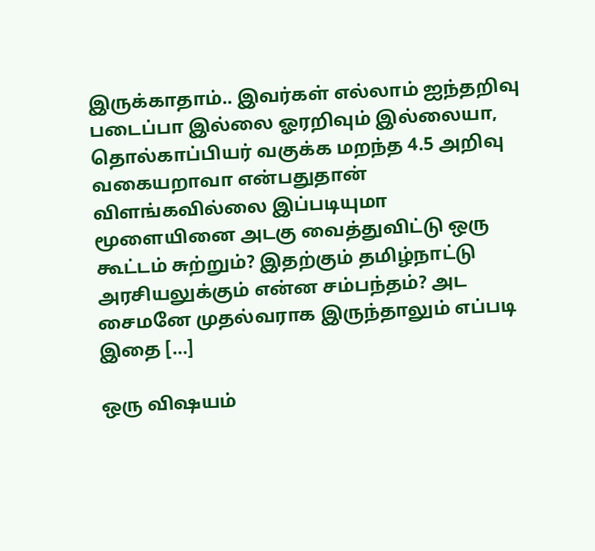இருக்காதாம்.. இவர்கள் எல்லாம் ஐந்தறிவு படைப்பா இல்லை ஓரறிவும் இல்லையா, தொல்காப்பியர் வகுக்க மறந்த 4.5 அறிவு வகையறாவா என்பதுதான் விளங்கவில்லை இப்படியுமா மூளையினை அடகு வைத்துவிட்டு ஒரு கூட்டம் சுற்றும்? இதற்கும் தமிழ்நாட்டு அரசியலுக்கும் என்ன சம்பந்தம்? அட சைமனே முதல்வராக இருந்தாலும் எப்படி இதை […]

ஒரு விஷயம்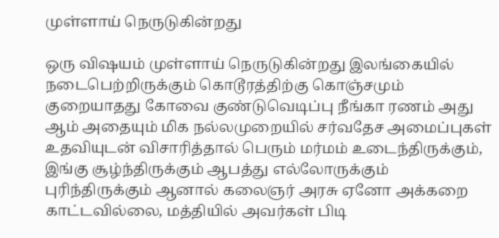முள்ளாய் நெருடுகின்றது

ஒரு விஷயம் முள்ளாய் நெருடுகின்றது இலங்கையில் நடைபெற்றிருக்கும் கொடூரத்திற்கு கொஞ்சமும் குறையாதது கோவை குண்டுவெடிப்பு நீங்கா ரணம் அது ஆம் அதையும் மிக நல்லமுறையில் சர்வதேச அமைப்புகள் உதவியுடன் விசாரித்தால் பெரும் மர்மம் உடைந்திருக்கும், இங்கு சூழ்ந்திருக்கும் ஆபத்து எல்லோருக்கும் புரிந்திருக்கும் ஆனால் கலைஞர் அரசு ஏனோ அக்கறை காட்டவில்லை, மத்தியில் அவர்கள் பிடி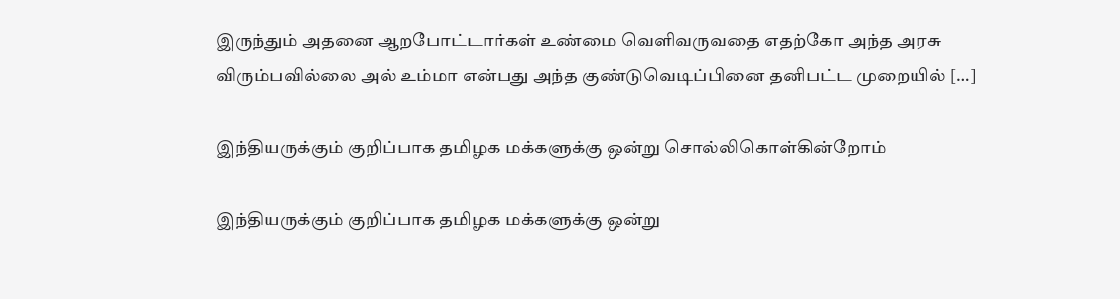இருந்தும் அதனை ஆறபோட்டார்கள் உண்மை வெளிவருவதை எதற்கோ அந்த அரசு விரும்பவில்லை அல் உம்மா என்பது அந்த குண்டுவெடிப்பினை தனிபட்ட முறையில் […]

இந்தியருக்கும் குறிப்பாக தமிழக மக்களுக்கு ஒன்று சொல்லிகொள்கின்றோம்

இந்தியருக்கும் குறிப்பாக தமிழக மக்களுக்கு ஒன்று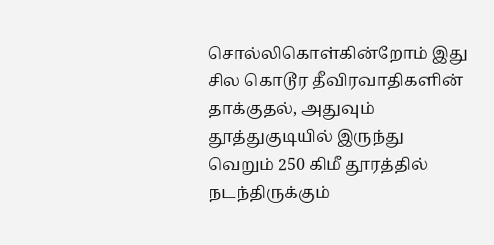சொல்லிகொள்கின்றோம் இது சில கொடூர தீவிரவாதிகளின் தாக்குதல், அதுவும் தூத்துகுடியில் இருந்து வெறும் 250 கிமீ தூரத்தில் நடந்திருக்கும்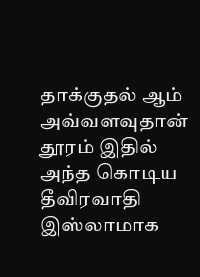தாக்குதல் ஆம் அவ்வளவுதான் தூரம் இதில் அந்த கொடிய தீவிரவாதி இஸ்லாமாக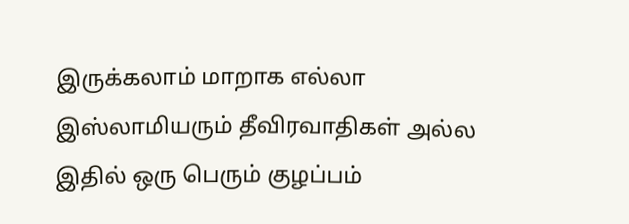இருக்கலாம் மாறாக எல்லா இஸ்லாமியரும் தீவிரவாதிகள் அல்ல‌ இதில் ஒரு பெரும் குழப்பம்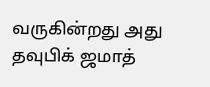வருகின்றது அது தவுபிக் ஜமாத்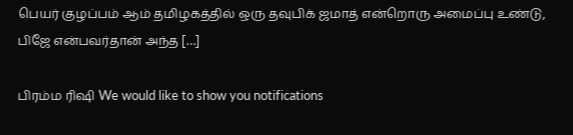பெயர் குழப்பம் ஆம் தமிழகத்தில் ஒரு தவுபிக் ஜமாத் என்றொரு அமைப்பு உண்டு, பிஜே என்பவர்தான் அந்த […]

பிரம்ம ரிஷி We would like to show you notifications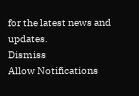for the latest news and updates.
Dismiss
Allow Notifications